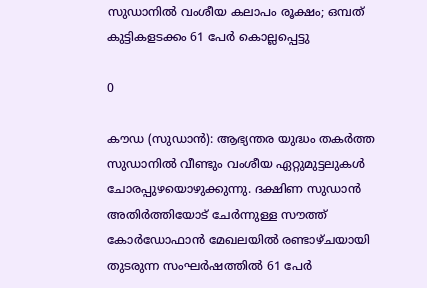സുഡാനിൽ വംശീയ കലാപം രൂക്ഷം; ഒമ്പത് കുട്ടികളടക്കം 61 പേർ കൊല്ലപ്പെട്ടു

0

കൗഡ (സുഡാൻ): ആഭ്യന്തര യുദ്ധം തകർത്ത സുഡാനിൽ വീണ്ടും വംശീയ ഏറ്റുമുട്ടലുകൾ ചോരപ്പുഴയൊഴുക്കുന്നു. ദക്ഷിണ സുഡാൻ അതിർത്തിയോട് ചേർന്നുള്ള സൗത്ത് കോർഡോഫാൻ മേഖലയിൽ രണ്ടാഴ്ചയായി തുടരുന്ന സംഘർഷത്തിൽ 61 പേർ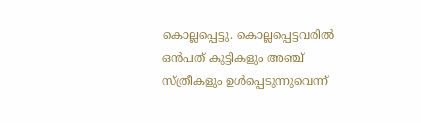കൊല്ലപ്പെട്ടു. കൊല്ലപ്പെട്ടവരിൽ ഒൻപത് കുട്ടികളും അഞ്ച് സ്ത്രീകളും ഉൾപ്പെടുന്നുവെന്ന്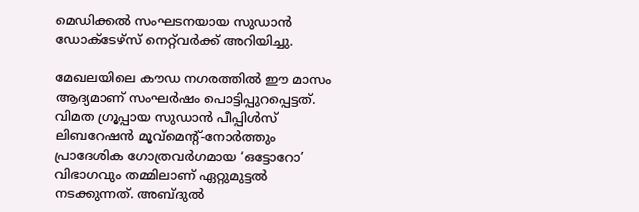മെഡിക്കൽ സംഘടനയായ സുഡാൻ ഡോക്ടേഴ്‌സ് നെറ്റ്‌വർക്ക് അറിയിച്ചു.

മേഖലയിലെ കൗഡ നഗരത്തിൽ ഈ മാസം ആദ്യമാണ് സംഘർഷം പൊട്ടിപ്പുറപ്പെട്ടത്. വിമത ഗ്രൂപ്പായ സുഡാൻ പീപ്പിൾസ് ലിബറേഷൻ മൂവ്‌മെന്റ്-നോർത്തും പ്രാദേശിക ഗോത്രവർഗമായ ‘ഒട്ടോറോ’ വിഭാഗവും തമ്മിലാണ് ഏറ്റുമുട്ടൽ നടക്കുന്നത്. അബ്ദുൽ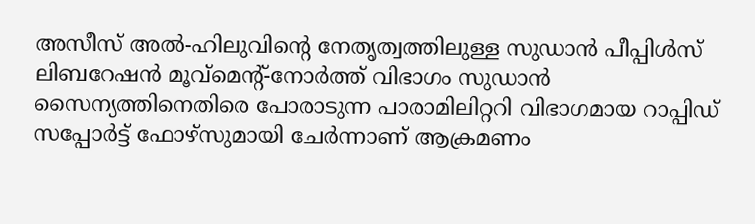അസീസ് അൽ-ഹിലുവിന്റെ നേതൃത്വത്തിലുള്ള സുഡാൻ പീപ്പിൾസ് ലിബറേഷൻ മൂവ്‌മെന്റ്-നോർത്ത് വിഭാഗം സുഡാൻ സൈന്യത്തിനെതിരെ പോരാടുന്ന പാരാമിലിറ്ററി വിഭാഗമായ റാപ്പിഡ് സപ്പോർട്ട് ഫോഴ്‌സുമായി ചേർന്നാണ് ആക്രമണം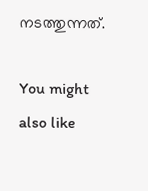നടത്തുന്നത്.

You might also like